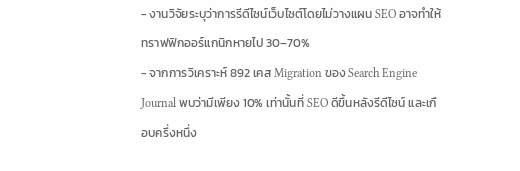- งานวิจัยระบุว่าการรีดีไซน์เว็บไซต์โดยไม่วางแผน SEO อาจทำให้ทราฟฟิกออร์แกนิกหายไป 30–70%
- จากการวิเคราะห์ 892 เคส Migration ของ Search Engine Journal พบว่ามีเพียง 10% เท่านั้นที่ SEO ดีขึ้นหลังรีดีไซน์ และเกือบครึ่งหนึ่ง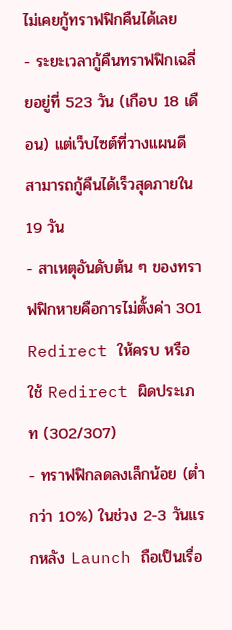ไม่เคยกู้ทราฟฟิกคืนได้เลย
- ระยะเวลากู้คืนทราฟฟิกเฉลี่ยอยู่ที่ 523 วัน (เกือบ 18 เดือน) แต่เว็บไซต์ที่วางแผนดีสามารถกู้คืนได้เร็วสุดภายใน 19 วัน
- สาเหตุอันดับต้น ๆ ของทราฟฟิกหายคือการไม่ตั้งค่า 301 Redirect ให้ครบ หรือใช้ Redirect ผิดประเภท (302/307)
- ทราฟฟิกลดลงเล็กน้อย (ต่ำกว่า 10%) ในช่วง 2-3 วันแรกหลัง Launch ถือเป็นเรื่อ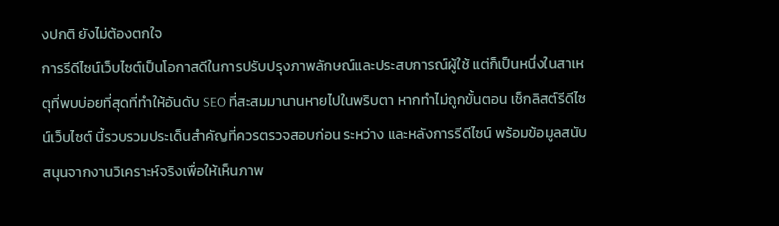งปกติ ยังไม่ต้องตกใจ
การรีดีไซน์เว็บไซต์เป็นโอกาสดีในการปรับปรุงภาพลักษณ์และประสบการณ์ผู้ใช้ แต่ก็เป็นหนึ่งในสาเหตุที่พบบ่อยที่สุดที่ทำให้อันดับ SEO ที่สะสมมานานหายไปในพริบตา หากทำไม่ถูกขั้นตอน เช็กลิสต์รีดีไซน์เว็บไซต์ นี้รวบรวมประเด็นสำคัญที่ควรตรวจสอบก่อน ระหว่าง และหลังการรีดีไซน์ พร้อมข้อมูลสนับสนุนจากงานวิเคราะห์จริงเพื่อให้เห็นภาพ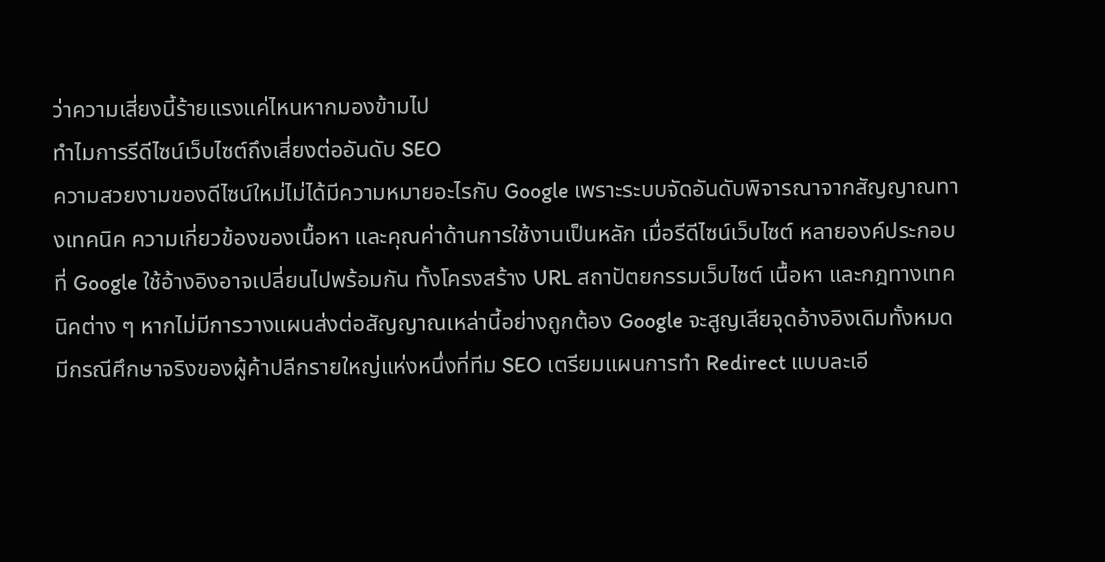ว่าความเสี่ยงนี้ร้ายแรงแค่ไหนหากมองข้ามไป
ทำไมการรีดีไซน์เว็บไซต์ถึงเสี่ยงต่ออันดับ SEO
ความสวยงามของดีไซน์ใหม่ไม่ได้มีความหมายอะไรกับ Google เพราะระบบจัดอันดับพิจารณาจากสัญญาณทางเทคนิค ความเกี่ยวข้องของเนื้อหา และคุณค่าด้านการใช้งานเป็นหลัก เมื่อรีดีไซน์เว็บไซต์ หลายองค์ประกอบที่ Google ใช้อ้างอิงอาจเปลี่ยนไปพร้อมกัน ทั้งโครงสร้าง URL สถาปัตยกรรมเว็บไซต์ เนื้อหา และกฎทางเทคนิคต่าง ๆ หากไม่มีการวางแผนส่งต่อสัญญาณเหล่านี้อย่างถูกต้อง Google จะสูญเสียจุดอ้างอิงเดิมทั้งหมด
มีกรณีศึกษาจริงของผู้ค้าปลีกรายใหญ่แห่งหนึ่งที่ทีม SEO เตรียมแผนการทำ Redirect แบบละเอี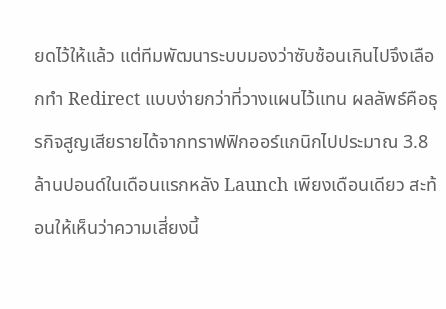ยดไว้ให้แล้ว แต่ทีมพัฒนาระบบมองว่าซับซ้อนเกินไปจึงเลือกทำ Redirect แบบง่ายกว่าที่วางแผนไว้แทน ผลลัพธ์คือธุรกิจสูญเสียรายได้จากทราฟฟิกออร์แกนิกไปประมาณ 3.8 ล้านปอนด์ในเดือนแรกหลัง Launch เพียงเดือนเดียว สะท้อนให้เห็นว่าความเสี่ยงนี้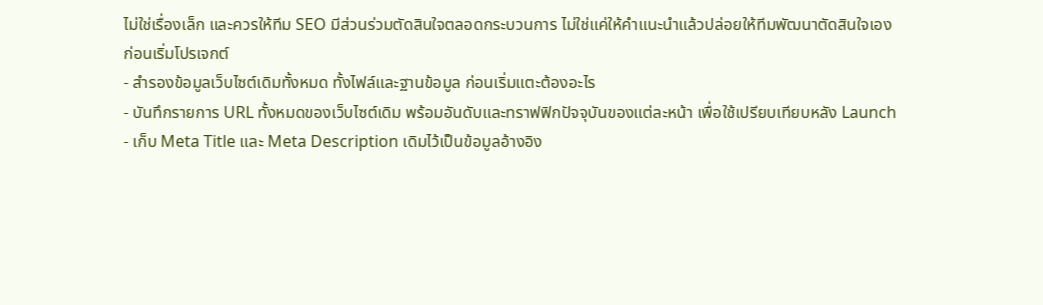ไม่ใช่เรื่องเล็ก และควรให้ทีม SEO มีส่วนร่วมตัดสินใจตลอดกระบวนการ ไม่ใช่แค่ให้คำแนะนำแล้วปล่อยให้ทีมพัฒนาตัดสินใจเอง
ก่อนเริ่มโปรเจกต์
- สำรองข้อมูลเว็บไซต์เดิมทั้งหมด ทั้งไฟล์และฐานข้อมูล ก่อนเริ่มแตะต้องอะไร
- บันทึกรายการ URL ทั้งหมดของเว็บไซต์เดิม พร้อมอันดับและทราฟฟิกปัจจุบันของแต่ละหน้า เพื่อใช้เปรียบเทียบหลัง Launch
- เก็บ Meta Title และ Meta Description เดิมไว้เป็นข้อมูลอ้างอิง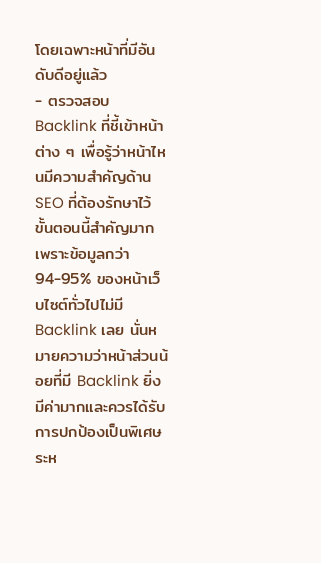โดยเฉพาะหน้าที่มีอันดับดีอยู่แล้ว
- ตรวจสอบ Backlink ที่ชี้เข้าหน้าต่าง ๆ เพื่อรู้ว่าหน้าไหนมีความสำคัญด้าน SEO ที่ต้องรักษาไว้
ขั้นตอนนี้สำคัญมากเพราะข้อมูลกว่า 94-95% ของหน้าเว็บไซต์ทั่วไปไม่มี Backlink เลย นั่นหมายความว่าหน้าส่วนน้อยที่มี Backlink ยิ่งมีค่ามากและควรได้รับการปกป้องเป็นพิเศษระห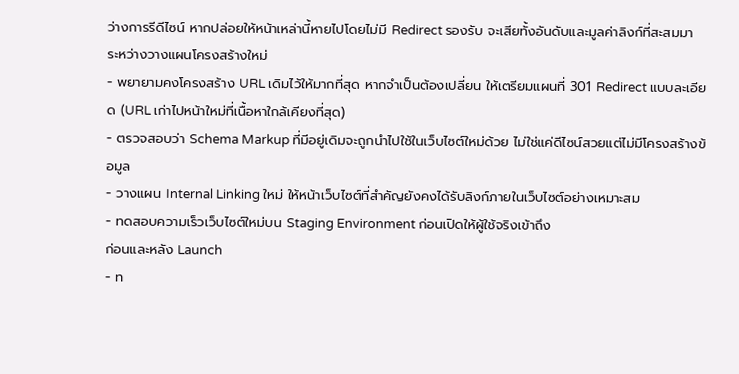ว่างการรีดีไซน์ หากปล่อยให้หน้าเหล่านี้หายไปโดยไม่มี Redirect รองรับ จะเสียทั้งอันดับและมูลค่าลิงก์ที่สะสมมา
ระหว่างวางแผนโครงสร้างใหม่
- พยายามคงโครงสร้าง URL เดิมไว้ให้มากที่สุด หากจำเป็นต้องเปลี่ยน ให้เตรียมแผนที่ 301 Redirect แบบละเอียด (URL เก่าไปหน้าใหม่ที่เนื้อหาใกล้เคียงที่สุด)
- ตรวจสอบว่า Schema Markup ที่มีอยู่เดิมจะถูกนำไปใช้ในเว็บไซต์ใหม่ด้วย ไม่ใช่แค่ดีไซน์สวยแต่ไม่มีโครงสร้างข้อมูล
- วางแผน Internal Linking ใหม่ ให้หน้าเว็บไซต์ที่สำคัญยังคงได้รับลิงก์ภายในเว็บไซต์อย่างเหมาะสม
- ทดสอบความเร็วเว็บไซต์ใหม่บน Staging Environment ก่อนเปิดให้ผู้ใช้จริงเข้าถึง
ก่อนและหลัง Launch
- ท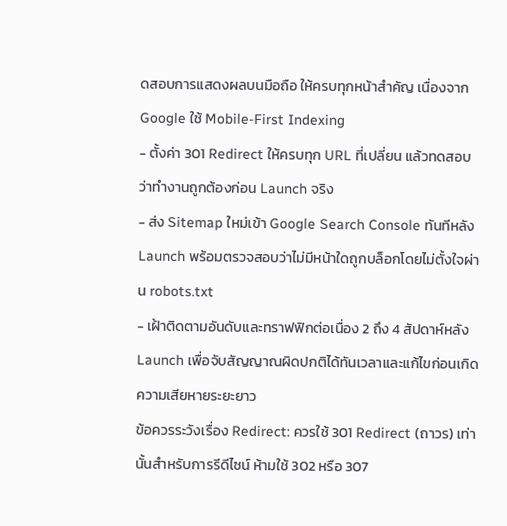ดสอบการแสดงผลบนมือถือ ให้ครบทุกหน้าสำคัญ เนื่องจาก Google ใช้ Mobile-First Indexing
- ตั้งค่า 301 Redirect ให้ครบทุก URL ที่เปลี่ยน แล้วทดสอบว่าทำงานถูกต้องก่อน Launch จริง
- ส่ง Sitemap ใหม่เข้า Google Search Console ทันทีหลัง Launch พร้อมตรวจสอบว่าไม่มีหน้าใดถูกบล็อกโดยไม่ตั้งใจผ่าน robots.txt
- เฝ้าติดตามอันดับและทราฟฟิกต่อเนื่อง 2 ถึง 4 สัปดาห์หลัง Launch เพื่อจับสัญญาณผิดปกติได้ทันเวลาและแก้ไขก่อนเกิดความเสียหายระยะยาว
ข้อควรระวังเรื่อง Redirect: ควรใช้ 301 Redirect (ถาวร) เท่านั้นสำหรับการรีดีไซน์ ห้ามใช้ 302 หรือ 307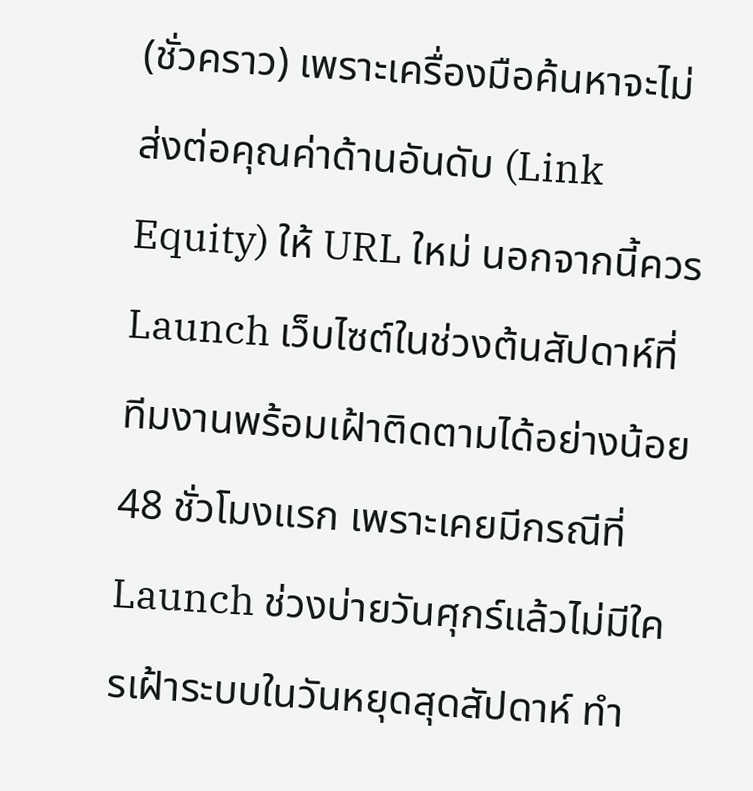(ชั่วคราว) เพราะเครื่องมือค้นหาจะไม่ส่งต่อคุณค่าด้านอันดับ (Link Equity) ให้ URL ใหม่ นอกจากนี้ควร Launch เว็บไซต์ในช่วงต้นสัปดาห์ที่ทีมงานพร้อมเฝ้าติดตามได้อย่างน้อย 48 ชั่วโมงแรก เพราะเคยมีกรณีที่ Launch ช่วงบ่ายวันศุกร์แล้วไม่มีใครเฝ้าระบบในวันหยุดสุดสัปดาห์ ทำ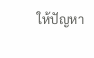ให้ปัญหา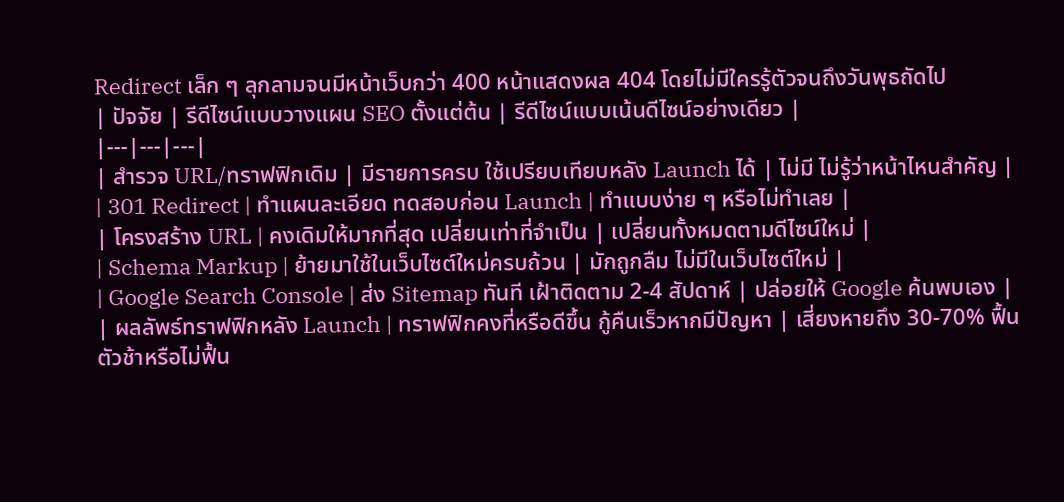Redirect เล็ก ๆ ลุกลามจนมีหน้าเว็บกว่า 400 หน้าแสดงผล 404 โดยไม่มีใครรู้ตัวจนถึงวันพุธถัดไป
| ปัจจัย | รีดีไซน์แบบวางแผน SEO ตั้งแต่ต้น | รีดีไซน์แบบเน้นดีไซน์อย่างเดียว |
|---|---|---|
| สำรวจ URL/ทราฟฟิกเดิม | มีรายการครบ ใช้เปรียบเทียบหลัง Launch ได้ | ไม่มี ไม่รู้ว่าหน้าไหนสำคัญ |
| 301 Redirect | ทำแผนละเอียด ทดสอบก่อน Launch | ทำแบบง่าย ๆ หรือไม่ทำเลย |
| โครงสร้าง URL | คงเดิมให้มากที่สุด เปลี่ยนเท่าที่จำเป็น | เปลี่ยนทั้งหมดตามดีไซน์ใหม่ |
| Schema Markup | ย้ายมาใช้ในเว็บไซต์ใหม่ครบถ้วน | มักถูกลืม ไม่มีในเว็บไซต์ใหม่ |
| Google Search Console | ส่ง Sitemap ทันที เฝ้าติดตาม 2-4 สัปดาห์ | ปล่อยให้ Google ค้นพบเอง |
| ผลลัพธ์ทราฟฟิกหลัง Launch | ทราฟฟิกคงที่หรือดีขึ้น กู้คืนเร็วหากมีปัญหา | เสี่ยงหายถึง 30-70% ฟื้นตัวช้าหรือไม่ฟื้น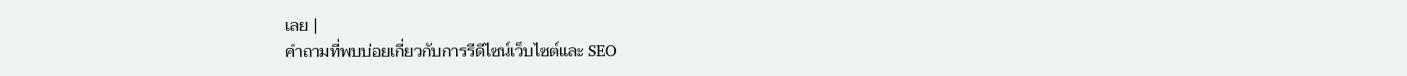เลย |
คำถามที่พบบ่อยเกี่ยวกับการรีดีไซน์เว็บไซต์และ SEO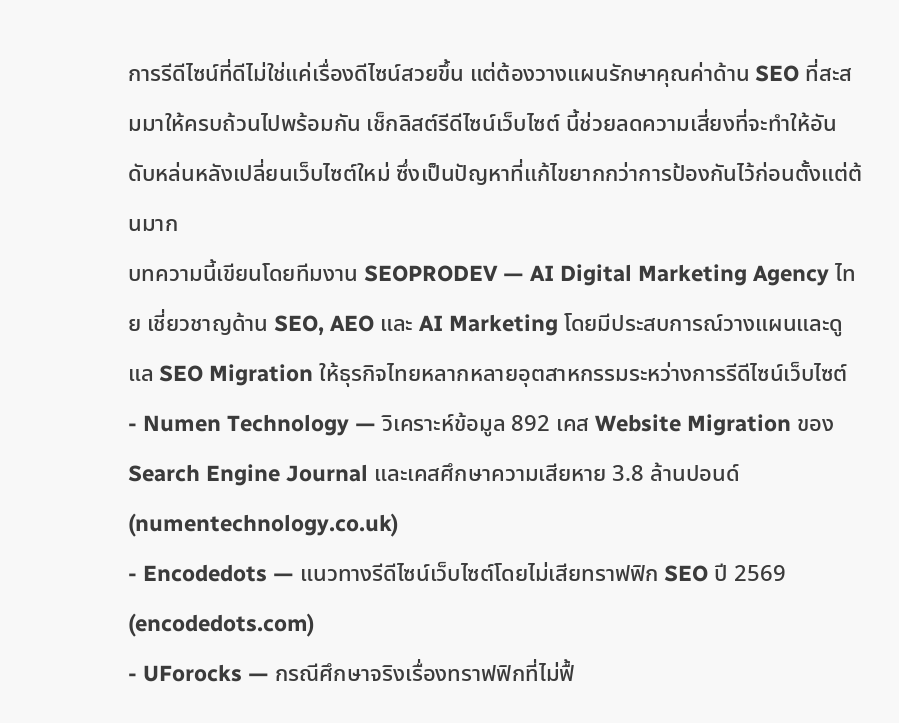การรีดีไซน์ที่ดีไม่ใช่แค่เรื่องดีไซน์สวยขึ้น แต่ต้องวางแผนรักษาคุณค่าด้าน SEO ที่สะสมมาให้ครบถ้วนไปพร้อมกัน เช็กลิสต์รีดีไซน์เว็บไซต์ นี้ช่วยลดความเสี่ยงที่จะทำให้อันดับหล่นหลังเปลี่ยนเว็บไซต์ใหม่ ซึ่งเป็นปัญหาที่แก้ไขยากกว่าการป้องกันไว้ก่อนตั้งแต่ต้นมาก
บทความนี้เขียนโดยทีมงาน SEOPRODEV — AI Digital Marketing Agency ไทย เชี่ยวชาญด้าน SEO, AEO และ AI Marketing โดยมีประสบการณ์วางแผนและดูแล SEO Migration ให้ธุรกิจไทยหลากหลายอุตสาหกรรมระหว่างการรีดีไซน์เว็บไซต์
- Numen Technology — วิเคราะห์ข้อมูล 892 เคส Website Migration ของ Search Engine Journal และเคสศึกษาความเสียหาย 3.8 ล้านปอนด์ (numentechnology.co.uk)
- Encodedots — แนวทางรีดีไซน์เว็บไซต์โดยไม่เสียทราฟฟิก SEO ปี 2569 (encodedots.com)
- UForocks — กรณีศึกษาจริงเรื่องทราฟฟิกที่ไม่ฟื้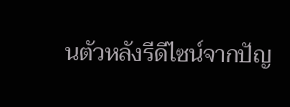นตัวหลังรีดีไซน์จากปัญ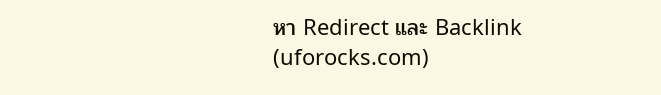หา Redirect และ Backlink (uforocks.com)